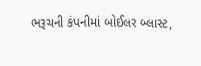ભરૂચની કંપનીમાં બોઈલર બ્લાસ્ટ,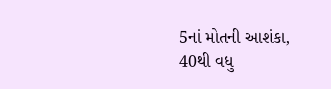5નાં મોતની આશંકા, 40થી વધુ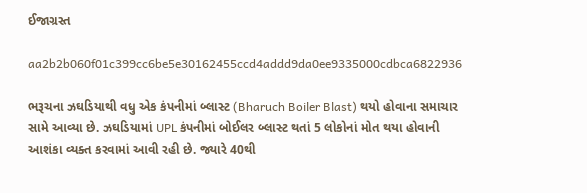ઈજાગ્રસ્ત

aa2b2b060f01c399cc6be5e30162455ccd4addd9da0ee9335000cdbca6822936

ભરૂચના ઝઘડિયાથી વધુ એક કંપનીમાં બ્લાસ્ટ (Bharuch Boiler Blast) થયો હોવાના સમાચાર સામે આવ્યા છે. ઝઘડિયામાં UPL કંપનીમાં બોઈલર બ્લાસ્ટ થતાં 5 લોકોનાં મોત થયા હોવાની આશંકા વ્યક્ત કરવામાં આવી રહી છે. જ્યારે 40થી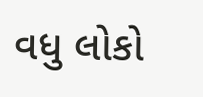વધુ લોકો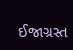ઈજાગ્રસ્ત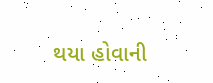થયા હોવાની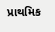પ્રાથમિક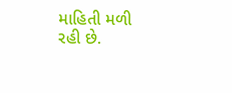માહિતી મળી રહી છે.